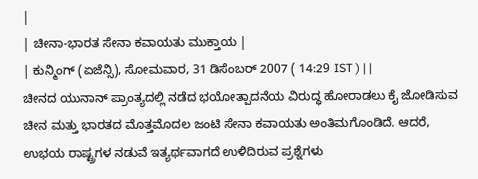|
| ಚೀನಾ-ಭಾರತ ಸೇನಾ ಕವಾಯತು ಮುಕ್ತಾಯ |
| ಕುನ್ಮಿಂಗ್ (ಏಜೆನ್ಸಿ), ಸೋಮವಾರ, 31 ಡಿಸೆಂಬರ್ 2007 ( 14:29 IST ) | |
ಚೀನದ ಯುನಾನ್ ಪ್ರಾಂತ್ಯದಲ್ಲಿ ನಡೆದ ಭಯೋತ್ಪಾದನೆಯ ವಿರುದ್ಧ ಹೋರಾಡಲು ಕೈ ಜೋಡಿಸುವ ಚೀನ ಮತ್ತು ಭಾರತದ ಮೊತ್ತಮೊದಲ ಜಂಟಿ ಸೇನಾ ಕವಾಯತು ಅಂತಿಮಗೊಂಡಿದೆ. ಆದರೆ, ಉಭಯ ರಾಷ್ಟ್ರಗಳ ನಡುವೆ ಇತ್ಯರ್ಥವಾಗದೆ ಉಳಿದಿರುವ ಪ್ರಶ್ನೆಗಳು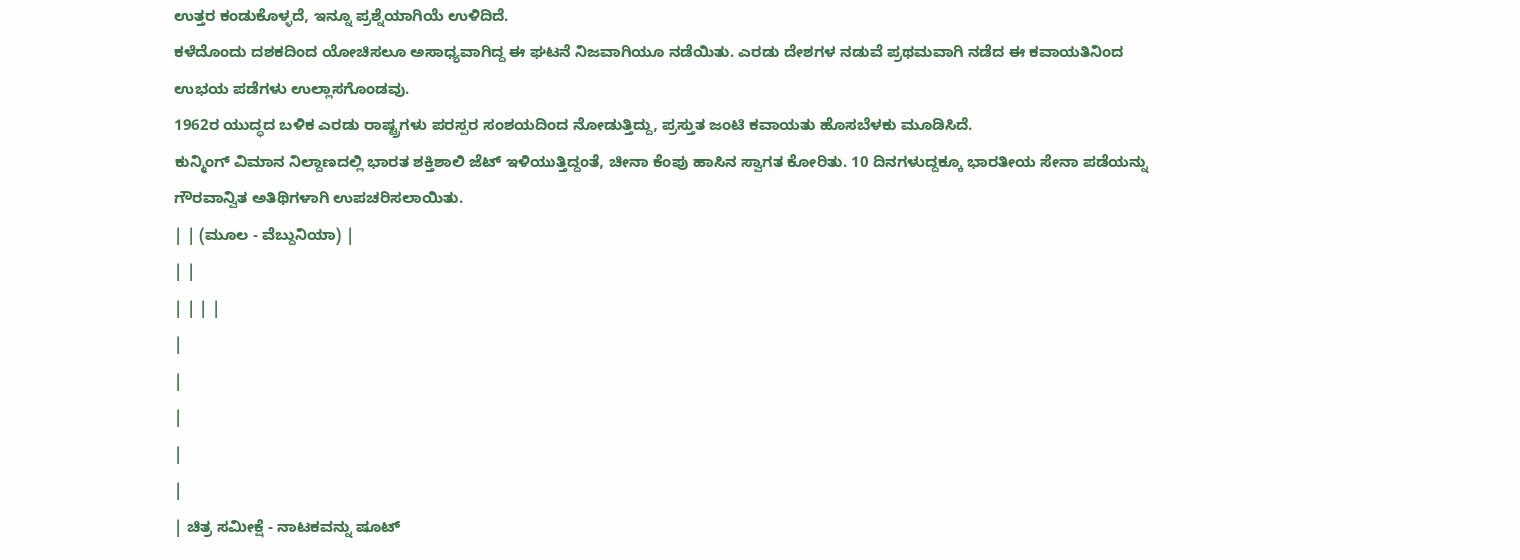ಉತ್ತರ ಕಂಡುಕೊಳ್ಳದೆ, ಇನ್ನೂ ಪ್ರಶ್ನೆಯಾಗಿಯೆ ಉಳಿದಿದೆ.
ಕಳೆದೊಂದು ದಶಕದಿಂದ ಯೋಚಿಸಲೂ ಅಸಾಧ್ಯವಾಗಿದ್ದ ಈ ಘಟನೆ ನಿಜವಾಗಿಯೂ ನಡೆಯಿತು. ಎರಡು ದೇಶಗಳ ನಡುವೆ ಪ್ರಥಮವಾಗಿ ನಡೆದ ಈ ಕವಾಯತಿನಿಂದ ಉಭಯ ಪಡೆಗಳು ಉಲ್ಲಾಸಗೊಂಡವು.
1962ರ ಯುದ್ಧದ ಬಳಿಕ ಎರಡು ರಾಷ್ಟ್ರಗಳು ಪರಸ್ಪರ ಸಂಶಯದಿಂದ ನೋಡುತ್ತಿದ್ದು, ಪ್ರಸ್ತುತ ಜಂಟಿ ಕವಾಯತು ಹೊಸಬೆಳಕು ಮೂಡಿಸಿದೆ.
ಕುನ್ಮಿಂಗ್ ವಿಮಾನ ನಿಲ್ದಾಣದಲ್ಲಿ ಭಾರತ ಶಕ್ತಿಶಾಲಿ ಜೆಟ್ ಇಳಿಯುತ್ತಿದ್ದಂತೆ, ಚೀನಾ ಕೆಂಪು ಹಾಸಿನ ಸ್ವಾಗತ ಕೋರಿತು. 10 ದಿನಗಳುದ್ದಕ್ಕೂ ಭಾರತೀಯ ಸೇನಾ ಪಡೆಯನ್ನು ಗೌರವಾನ್ವಿತ ಅತಿಥಿಗಳಾಗಿ ಉಪಚರಿಸಲಾಯಿತು.
| | (ಮೂಲ - ವೆಬ್ದುನಿಯಾ) |
| |
| | | |
|
|
|
|
|
| ಚಿತ್ರ ಸಮೀಕ್ಷೆ - ನಾಟಕವನ್ನು ಷೂಟ್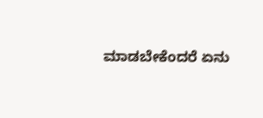ಮಾಡಬೇಕೆಂದರೆ ಏನು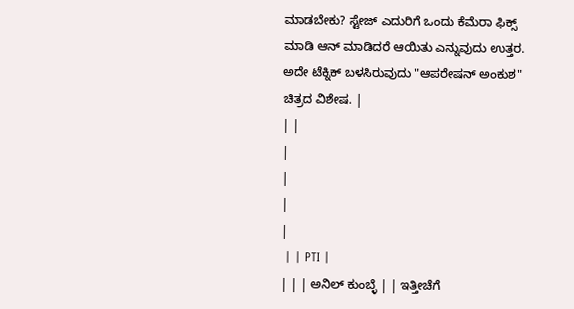ಮಾಡಬೇಕು? ಸ್ಟೇಜ್ ಎದುರಿಗೆ ಒಂದು ಕೆಮೆರಾ ಫಿಕ್ಸ್ ಮಾಡಿ ಆನ್ ಮಾಡಿದರೆ ಆಯಿತು ಎನ್ನುವುದು ಉತ್ತರ. ಅದೇ ಟೆಕ್ನಿಕ್ ಬಳಸಿರುವುದು "ಆಪರೇಷನ್ ಅಂಕುಶ" ಚಿತ್ರದ ವಿಶೇಷ. |
| |
|
|
|
|
 | | PTI |
| | | ಅನಿಲ್ ಕುಂಬ್ಳೆ | | ಇತ್ತೀಚೆಗೆ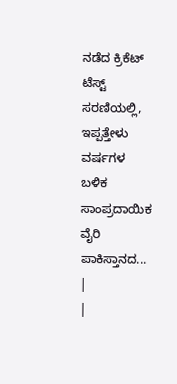ನಡೆದ ಕ್ರಿಕೆಟ್ ಟೆಸ್ಟ್ ಸರಣಿಯಲ್ಲಿ, ಇಪ್ಪತ್ತೇಳು ವರ್ಷಗಳ ಬಳಿಕ ಸಾಂಪ್ರದಾಯಿಕ ವೈರಿ ಪಾಕಿಸ್ತಾನದ... |
|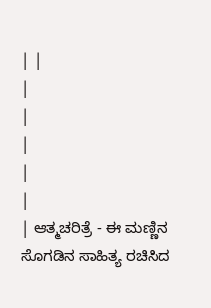| |
|
|
|
|
|
| ಆತ್ಮಚರಿತ್ರೆ - ಈ ಮಣ್ಣಿನ ಸೊಗಡಿನ ಸಾಹಿತ್ಯ ರಚಿಸಿದ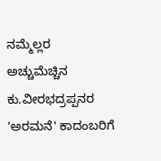ನಮ್ಮೆಲ್ಲರ ಅಚ್ಚುಮೆಚ್ಚಿನ ಕು.ವೀರಭದ್ರಪ್ಪನರ 'ಅರಮನೆ' ಕಾದಂಬರಿಗೆ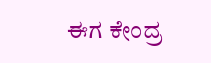ಈಗ ಕೇಂದ್ರ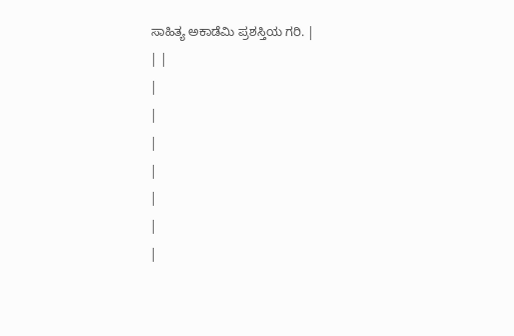ಸಾಹಿತ್ಯ ಅಕಾಡೆಮಿ ಪ್ರಶಸ್ತಿಯ ಗರಿ. |
| |
|
|
|
|
|
|
|